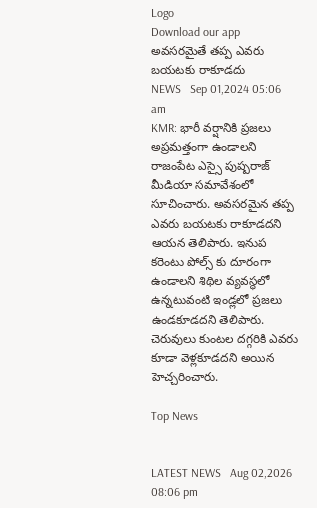Logo
Download our app
అవసరమైతే తప్ప ఎవరు బయటకు రాకూడదు
NEWS   Sep 01,2024 05:06 am
KMR: భారీ వర్షానికి ప్రజలు అప్రమత్తంగా ఉండాలని రాజంపేట ఎస్సై పుష్పరాజ్ మీడియా సమావేశంలో సూచించారు. అవసరమైన తప్ప ఎవరు బయటకు రాకూడదని ఆయన తెలిపారు. ఇనుప కరెంటు పోల్స్ కు దూరంగా ఉండాలని శిథిల వ్యవస్థలో ఉన్నటువంటి ఇండ్లలో ప్రజలు ఉండకూడదని తెలిపారు. చెరువులు కుంటల దగ్గరికి ఎవరు కూడా వెళ్లకూడదని అయిన హెచ్చరించారు.

Top News


LATEST NEWS   Aug 02,2026 08:06 pm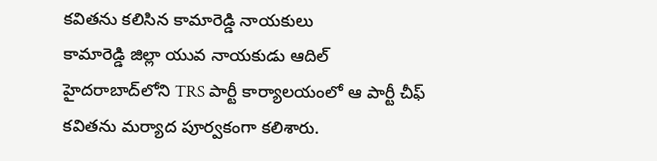క‌విత‌ను క‌లిసిన కామారెడ్డి నాయ‌కులు
కామారెడ్డి జిల్లా యువ నాయకుడు ఆదిల్ హైదరాబాద్‌లోని TRS పార్టీ కార్యాలయంలో ఆ పార్టీ చీఫ్ కవితను మర్యాద పూర్వకంగా కలిశారు.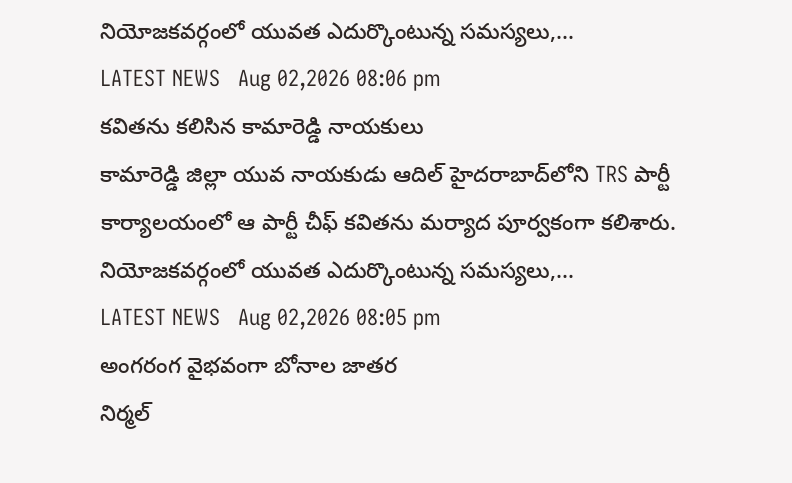నియోజకవర్గంలో యువత ఎదుర్కొంటున్న సమస్యలు,...
LATEST NEWS   Aug 02,2026 08:06 pm
క‌విత‌ను క‌లిసిన కామారెడ్డి నాయ‌కులు
కామారెడ్డి జిల్లా యువ నాయకుడు ఆదిల్ హైదరాబాద్‌లోని TRS పార్టీ కార్యాలయంలో ఆ పార్టీ చీఫ్ కవితను మర్యాద పూర్వకంగా కలిశారు. నియోజకవర్గంలో యువత ఎదుర్కొంటున్న సమస్యలు,...
LATEST NEWS   Aug 02,2026 08:05 pm
అంగరంగ వైభవంగా బోనాల జాతర
నిర్మల్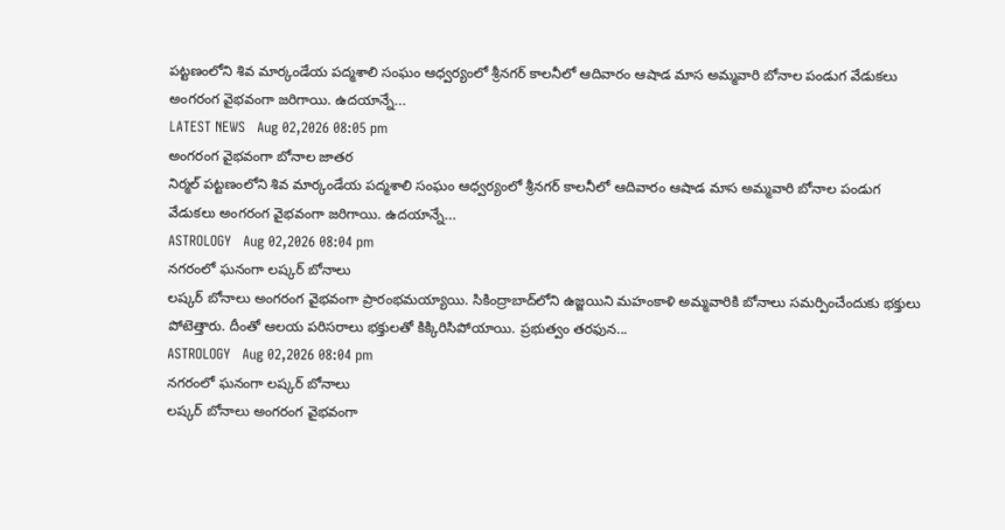పట్టణంలోని శివ మార్కండేయ పద్మశాలి సంఘం ఆధ్వర్యంలో శ్రీనగర్ కాలనీలో ఆదివారం ఆషాడ మాస అమ్మవారి బోనాల పండుగ వేడుకలు అంగరంగ వైభవంగా జరిగాయి. ఉదయాన్నే...
LATEST NEWS   Aug 02,2026 08:05 pm
అంగరంగ వైభవంగా బోనాల జాతర
నిర్మల్ పట్టణంలోని శివ మార్కండేయ పద్మశాలి సంఘం ఆధ్వర్యంలో శ్రీనగర్ కాలనీలో ఆదివారం ఆషాడ మాస అమ్మవారి బోనాల పండుగ వేడుకలు అంగరంగ వైభవంగా జరిగాయి. ఉదయాన్నే...
ASTROLOGY   Aug 02,2026 08:04 pm
న‌గ‌రంలో ఘనంగా లష్కర్ బోనాలు
లష్కర్ బోనాలు అంగరంగ వైభవంగా ప్రారంభమయ్యాయి. సికింద్రాబాద్‌లోని ఉజ్జయిని మహంకాళి అమ్మవారికి బోనాలు సమర్పించేందుకు భక్తులు పోటెత్తారు. దీంతో ఆలయ పరిసరాలు భక్తులతో కిక్కిరిసిపోయాయి. ప్రభుత్వం తరఫున...
ASTROLOGY   Aug 02,2026 08:04 pm
న‌గ‌రంలో ఘనంగా లష్కర్ బోనాలు
లష్కర్ బోనాలు అంగరంగ వైభవంగా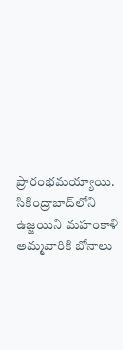ప్రారంభమయ్యాయి. సికింద్రాబాద్‌లోని ఉజ్జయిని మహంకాళి అమ్మవారికి బోనాలు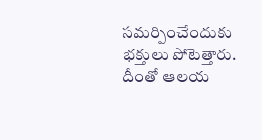సమర్పించేందుకు భక్తులు పోటెత్తారు. దీంతో ఆలయ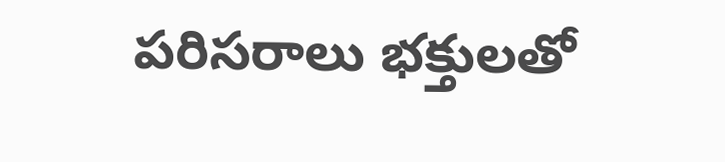పరిసరాలు భక్తులతో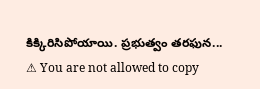కిక్కిరిసిపోయాయి. ప్రభుత్వం తరఫున...
⚠ You are not allowed to copy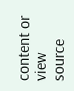content or view source